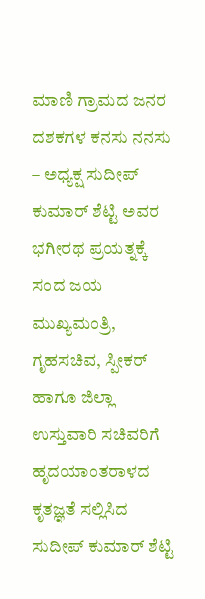ಮಾಣಿ ಗ್ರಾಮದ ಜನರ ದಶಕಗಳ ಕನಸು ನನಸು – ಅಧ್ಯಕ್ಷ ಸುದೀಪ್ ಕುಮಾರ್ ಶೆಟ್ಟಿ ಅವರ ಭಗೀರಥ ಪ್ರಯತ್ನಕ್ಕೆ ಸಂದ ಜಯ
ಮುಖ್ಯಮಂತ್ರಿ, ಗೃಹಸಚಿವ, ಸ್ಪೀಕರ್ ಹಾಗೂ ಜಿಲ್ಲಾ ಉಸ್ತುವಾರಿ ಸಚಿವರಿಗೆ ಹೃದಯಾಂತರಾಳದ ಕೃತಜ್ಞತೆ ಸಲ್ಲಿಸಿದ ಸುದೀಪ್ ಕುಮಾರ್ ಶೆಟ್ಟಿ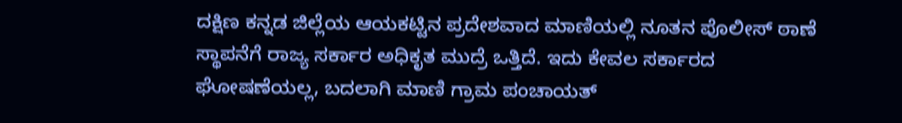ದಕ್ಷಿಣ ಕನ್ನಡ ಜಿಲ್ಲೆಯ ಆಯಕಟ್ಟಿನ ಪ್ರದೇಶವಾದ ಮಾಣಿಯಲ್ಲಿ ನೂತನ ಪೊಲೀಸ್ ಠಾಣೆ ಸ್ಥಾಪನೆಗೆ ರಾಜ್ಯ ಸರ್ಕಾರ ಅಧಿಕೃತ ಮುದ್ರೆ ಒತ್ತಿದೆ. ಇದು ಕೇವಲ ಸರ್ಕಾರದ ಘೋಷಣೆಯಲ್ಲ, ಬದಲಾಗಿ ಮಾಣಿ ಗ್ರಾಮ ಪಂಚಾಯತ್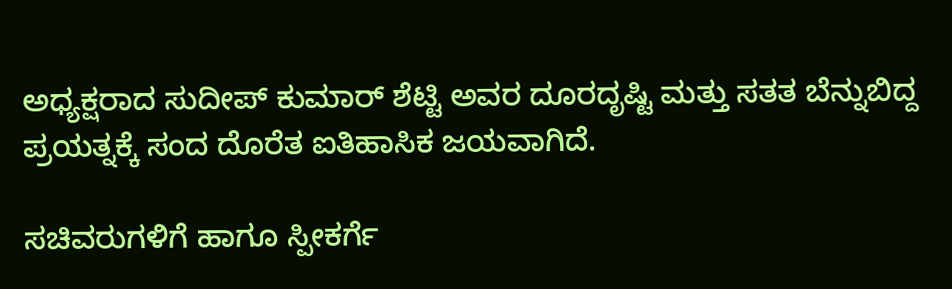ಅಧ್ಯಕ್ಷರಾದ ಸುದೀಪ್ ಕುಮಾರ್ ಶೆಟ್ಟಿ ಅವರ ದೂರದೃಷ್ಟಿ ಮತ್ತು ಸತತ ಬೆನ್ನುಬಿದ್ದ ಪ್ರಯತ್ನಕ್ಕೆ ಸಂದ ದೊರೆತ ಐತಿಹಾಸಿಕ ಜಯವಾಗಿದೆ.

ಸಚಿವರುಗಳಿಗೆ ಹಾಗೂ ಸ್ಪೀಕರ್ಗೆ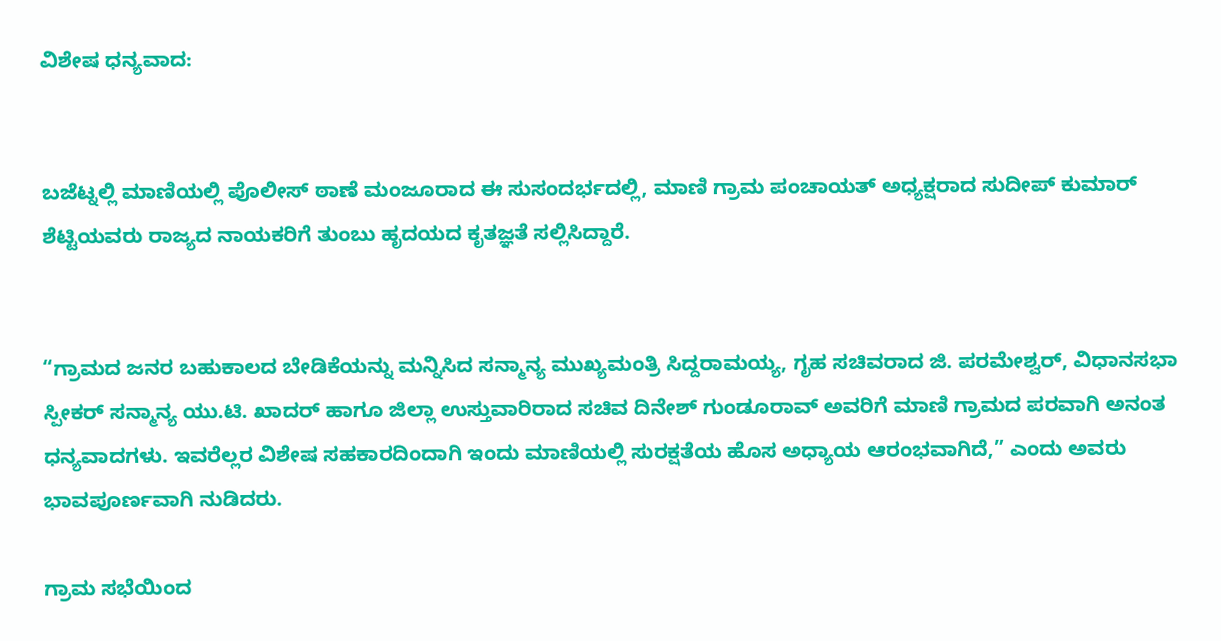ವಿಶೇಷ ಧನ್ಯವಾದ:


ಬಜೆಟ್ನಲ್ಲಿ ಮಾಣಿಯಲ್ಲಿ ಪೊಲೀಸ್ ಠಾಣೆ ಮಂಜೂರಾದ ಈ ಸುಸಂದರ್ಭದಲ್ಲಿ, ಮಾಣಿ ಗ್ರಾಮ ಪಂಚಾಯತ್ ಅಧ್ಯಕ್ಷರಾದ ಸುದೀಪ್ ಕುಮಾರ್ ಶೆಟ್ಟಿಯವರು ರಾಜ್ಯದ ನಾಯಕರಿಗೆ ತುಂಬು ಹೃದಯದ ಕೃತಜ್ಞತೆ ಸಲ್ಲಿಸಿದ್ದಾರೆ.


“ಗ್ರಾಮದ ಜನರ ಬಹುಕಾಲದ ಬೇಡಿಕೆಯನ್ನು ಮನ್ನಿಸಿದ ಸನ್ಮಾನ್ಯ ಮುಖ್ಯಮಂತ್ರಿ ಸಿದ್ದರಾಮಯ್ಯ, ಗೃಹ ಸಚಿವರಾದ ಜಿ. ಪರಮೇಶ್ವರ್, ವಿಧಾನಸಭಾ ಸ್ಪೀಕರ್ ಸನ್ಮಾನ್ಯ ಯು.ಟಿ. ಖಾದರ್ ಹಾಗೂ ಜಿಲ್ಲಾ ಉಸ್ತುವಾರಿರಾದ ಸಚಿವ ದಿನೇಶ್ ಗುಂಡೂರಾವ್ ಅವರಿಗೆ ಮಾಣಿ ಗ್ರಾಮದ ಪರವಾಗಿ ಅನಂತ ಧನ್ಯವಾದಗಳು. ಇವರೆಲ್ಲರ ವಿಶೇಷ ಸಹಕಾರದಿಂದಾಗಿ ಇಂದು ಮಾಣಿಯಲ್ಲಿ ಸುರಕ್ಷತೆಯ ಹೊಸ ಅಧ್ಯಾಯ ಆರಂಭವಾಗಿದೆ,” ಎಂದು ಅವರು ಭಾವಪೂರ್ಣವಾಗಿ ನುಡಿದರು.

ಗ್ರಾಮ ಸಭೆಯಿಂದ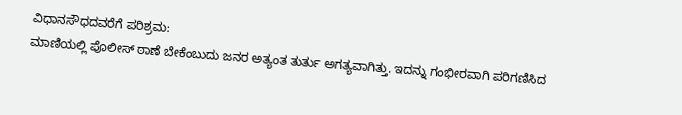ವಿಧಾನಸೌಧದವರೆಗೆ ಪರಿಶ್ರಮ:
ಮಾಣಿಯಲ್ಲಿ ಪೊಲೀಸ್ ಠಾಣೆ ಬೇಕೆಂಬುದು ಜನರ ಅತ್ಯಂತ ತುರ್ತು ಅಗತ್ಯವಾಗಿತ್ತು. ಇದನ್ನು ಗಂಭೀರವಾಗಿ ಪರಿಗಣಿಸಿದ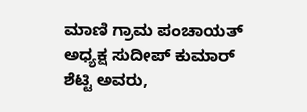ಮಾಣಿ ಗ್ರಾಮ ಪಂಚಾಯತ್ ಅಧ್ಯಕ್ಷ ಸುದೀಪ್ ಕುಮಾರ್ ಶೆಟ್ಟಿ ಅವರು,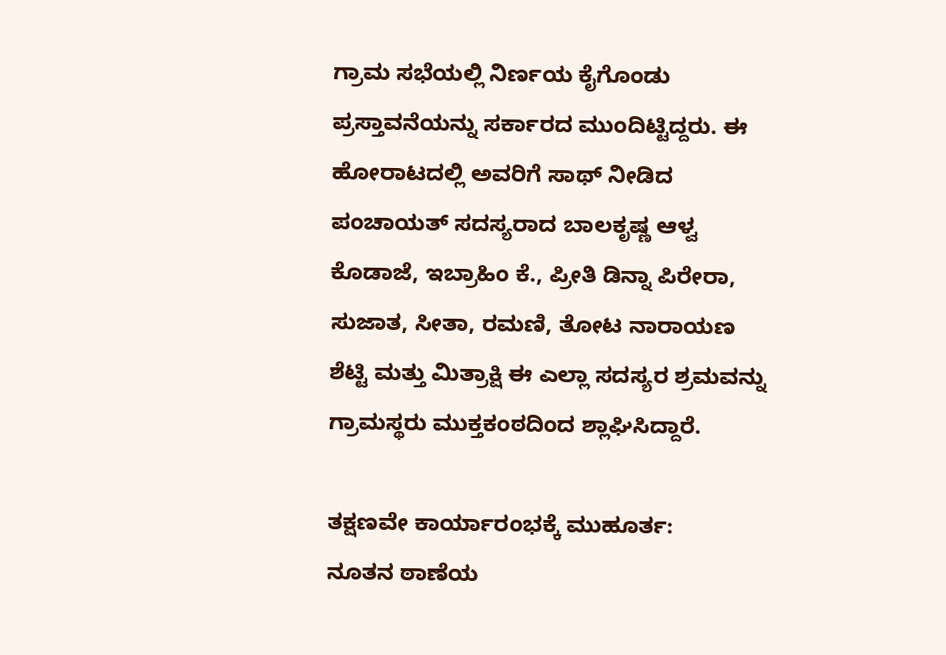ಗ್ರಾಮ ಸಭೆಯಲ್ಲಿ ನಿರ್ಣಯ ಕೈಗೊಂಡು ಪ್ರಸ್ತಾವನೆಯನ್ನು ಸರ್ಕಾರದ ಮುಂದಿಟ್ಟಿದ್ದರು. ಈ ಹೋರಾಟದಲ್ಲಿ ಅವರಿಗೆ ಸಾಥ್ ನೀಡಿದ ಪಂಚಾಯತ್ ಸದಸ್ಯರಾದ ಬಾಲಕೃಷ್ಣ ಆಳ್ವ ಕೊಡಾಜೆ, ಇಬ್ರಾಹಿಂ ಕೆ., ಪ್ರೀತಿ ಡಿನ್ನಾ ಪಿರೇರಾ, ಸುಜಾತ, ಸೀತಾ, ರಮಣಿ, ತೋಟ ನಾರಾಯಣ ಶೆಟ್ಟಿ ಮತ್ತು ಮಿತ್ರಾಕ್ಷಿ ಈ ಎಲ್ಲಾ ಸದಸ್ಯರ ಶ್ರಮವನ್ನು ಗ್ರಾಮಸ್ಥರು ಮುಕ್ತಕಂಠದಿಂದ ಶ್ಲಾಘಿಸಿದ್ದಾರೆ.

ತಕ್ಷಣವೇ ಕಾರ್ಯಾರಂಭಕ್ಕೆ ಮುಹೂರ್ತ:
ನೂತನ ಠಾಣೆಯ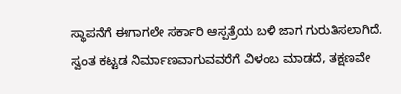ಸ್ಥಾಪನೆಗೆ ಈಗಾಗಲೇ ಸರ್ಕಾರಿ ಆಸ್ಪತ್ರೆಯ ಬಳಿ ಜಾಗ ಗುರುತಿಸಲಾಗಿದೆ. ಸ್ವಂತ ಕಟ್ಟಡ ನಿರ್ಮಾಣವಾಗುವವರೆಗೆ ವಿಳಂಬ ಮಾಡದೆ, ತಕ್ಷಣವೇ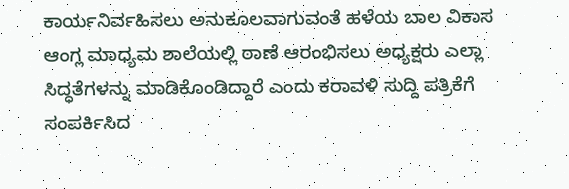ಕಾರ್ಯನಿರ್ವಹಿಸಲು ಅನುಕೂಲವಾಗುವಂತೆ ಹಳೆಯ ಬಾಲ ವಿಕಾಸ ಆಂಗ್ಲ ಮಾಧ್ಯಮ ಶಾಲೆಯಲ್ಲಿ ಠಾಣೆ ಆರಂಭಿಸಲು ಅಧ್ಯಕ್ಷರು ಎಲ್ಲಾ ಸಿದ್ಧತೆಗಳನ್ನು ಮಾಡಿಕೊಂಡಿದ್ದಾರೆ ಎಂದು ಕರಾವಳಿ ಸುದ್ದಿ ಪತ್ರಿಕೆಗೆ ಸಂಪರ್ಕಿಸಿದ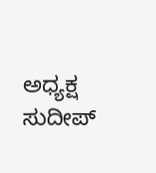ಅಧ್ಯಕ್ಷ ಸುದೀಪ್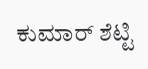ಕುಮಾರ್ ಶೆಟ್ಟಿ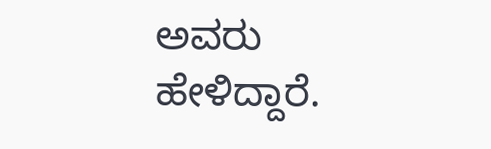ಅವರು ಹೇಳಿದ್ದಾರೆ.